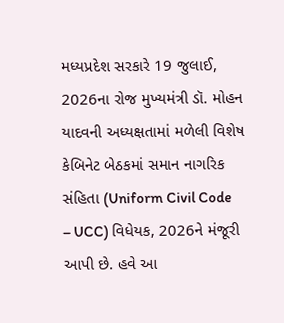મધ્યપ્રદેશ સરકારે 19 જુલાઈ, 2026ના રોજ મુખ્યમંત્રી ડૉ. મોહન યાદવની અધ્યક્ષતામાં મળેલી વિશેષ કેબિનેટ બેઠકમાં સમાન નાગરિક સંહિતા (Uniform Civil Code – UCC) વિધેયક, 2026ને મંજૂરી આપી છે. હવે આ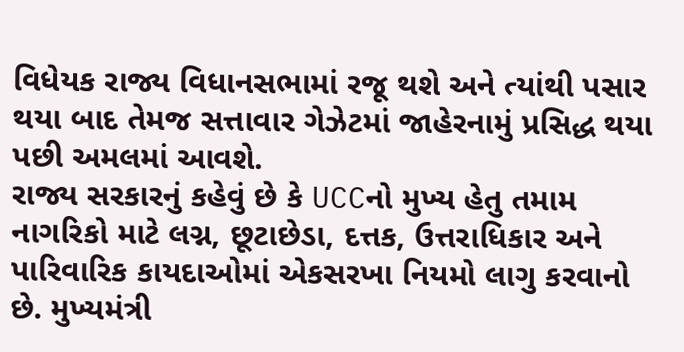વિધેયક રાજ્ય વિધાનસભામાં રજૂ થશે અને ત્યાંથી પસાર થયા બાદ તેમજ સત્તાવાર ગેઝેટમાં જાહેરનામું પ્રસિદ્ધ થયા પછી અમલમાં આવશે.
રાજ્ય સરકારનું કહેવું છે કે UCCનો મુખ્ય હેતુ તમામ નાગરિકો માટે લગ્ન, છૂટાછેડા, દત્તક, ઉત્તરાધિકાર અને પારિવારિક કાયદાઓમાં એકસરખા નિયમો લાગુ કરવાનો છે. મુખ્યમંત્રી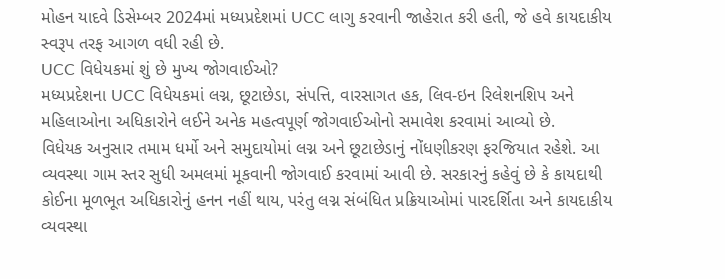મોહન યાદવે ડિસેમ્બર 2024માં મધ્યપ્રદેશમાં UCC લાગુ કરવાની જાહેરાત કરી હતી, જે હવે કાયદાકીય સ્વરૂપ તરફ આગળ વધી રહી છે.
UCC વિધેયકમાં શું છે મુખ્ય જોગવાઈઓ?
મધ્યપ્રદેશના UCC વિધેયકમાં લગ્ન, છૂટાછેડા, સંપત્તિ, વારસાગત હક, લિવ-ઇન રિલેશનશિપ અને મહિલાઓના અધિકારોને લઈને અનેક મહત્વપૂર્ણ જોગવાઈઓનો સમાવેશ કરવામાં આવ્યો છે.
વિધેયક અનુસાર તમામ ધર્મો અને સમુદાયોમાં લગ્ન અને છૂટાછેડાનું નોંધણીકરણ ફરજિયાત રહેશે. આ વ્યવસ્થા ગામ સ્તર સુધી અમલમાં મૂકવાની જોગવાઈ કરવામાં આવી છે. સરકારનું કહેવું છે કે કાયદાથી કોઈના મૂળભૂત અધિકારોનું હનન નહીં થાય, પરંતુ લગ્ન સંબંધિત પ્રક્રિયાઓમાં પારદર્શિતા અને કાયદાકીય વ્યવસ્થા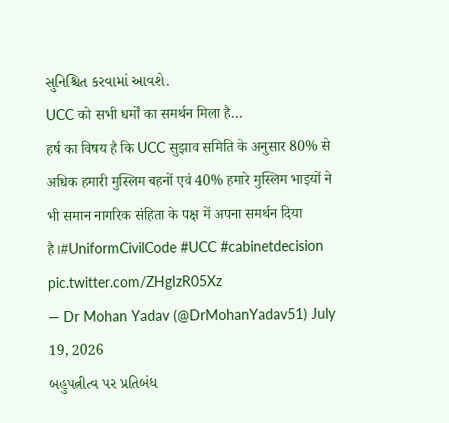સુનિશ્ચિત કરવામાં આવશે.
UCC को सभी धर्मों का समर्थन मिला है…
हर्ष का विषय है कि UCC सुझाव समिति के अनुसार 80% से अधिक हमारी मुस्लिम बहनों एवं 40% हमारे मुस्लिम भाइयों ने भी समान नागरिक संहिता के पक्ष में अपना समर्थन दिया है।#UniformCivilCode #UCC #cabinetdecision pic.twitter.com/ZHgIzR05Xz
— Dr Mohan Yadav (@DrMohanYadav51) July 19, 2026
બહુપત્નીત્વ પર પ્રતિબંધ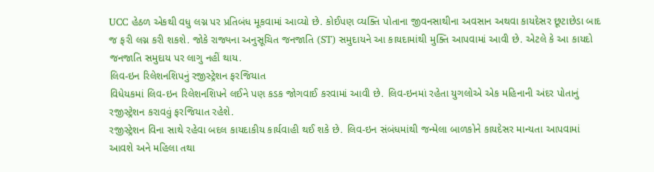UCC હેઠળ એકથી વધુ લગ્ન પર પ્રતિબંધ મૂકવામાં આવ્યો છે. કોઈપણ વ્યક્તિ પોતાના જીવનસાથીના અવસાન અથવા કાયદેસર છૂટાછેડા બાદ જ ફરી લગ્ન કરી શકશે. જોકે રાજ્યના અનુસૂચિત જનજાતિ (ST) સમુદાયને આ કાયદામાંથી મુક્તિ આપવામાં આવી છે. એટલે કે આ કાયદો જનજાતિ સમુદાય પર લાગુ નહીં થાય.
લિવ-ઇન રિલેશનશિપનું રજીસ્ટ્રેશન ફરજિયાત
વિધેયકમાં લિવ-ઇન રિલેશનશિપને લઈને પણ કડક જોગવાઈ કરવામાં આવી છે. લિવ-ઇનમાં રહેતા યુગલોએ એક મહિનાની અંદર પોતાનું રજીસ્ટ્રેશન કરાવવું ફરજિયાત રહેશે.
રજીસ્ટ્રેશન વિના સાથે રહેવા બદલ કાયદાકીય કાર્યવાહી થઈ શકે છે. લિવ-ઇન સંબંધમાંથી જન્મેલા બાળકોને કાયદેસર માન્યતા આપવામાં આવશે અને મહિલા તથા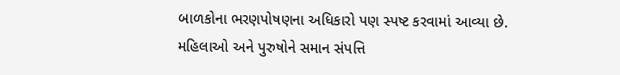બાળકોના ભરણપોષણના અધિકારો પણ સ્પષ્ટ કરવામાં આવ્યા છે.
મહિલાઓ અને પુરુષોને સમાન સંપત્તિ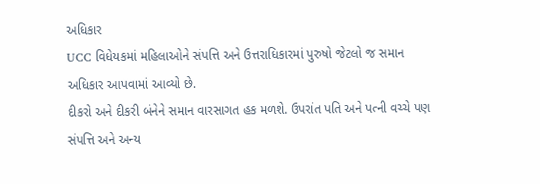અધિકાર
UCC વિધેયકમાં મહિલાઓને સંપત્તિ અને ઉત્તરાધિકારમાં પુરુષો જેટલો જ સમાન અધિકાર આપવામાં આવ્યો છે.
દીકરો અને દીકરી બંનેને સમાન વારસાગત હક મળશે. ઉપરાંત પતિ અને પત્ની વચ્ચે પણ સંપત્તિ અને અન્ય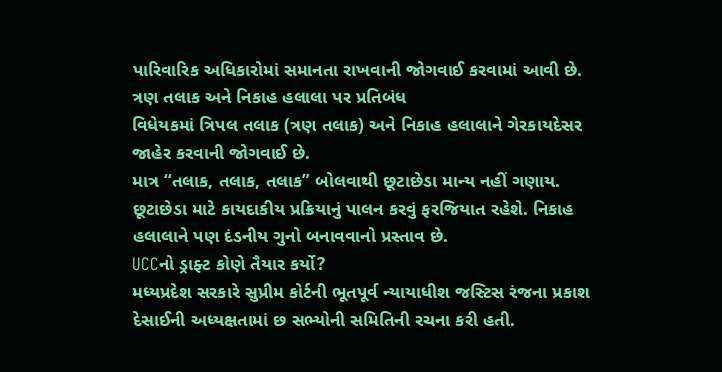પારિવારિક અધિકારોમાં સમાનતા રાખવાની જોગવાઈ કરવામાં આવી છે.
ત્રણ તલાક અને નિકાહ હલાલા પર પ્રતિબંધ
વિધેયકમાં ત્રિપલ તલાક (ત્રણ તલાક) અને નિકાહ હલાલાને ગેરકાયદેસર જાહેર કરવાની જોગવાઈ છે.
માત્ર “તલાક, તલાક, તલાક” બોલવાથી છૂટાછેડા માન્ય નહીં ગણાય. છૂટાછેડા માટે કાયદાકીય પ્રક્રિયાનું પાલન કરવું ફરજિયાત રહેશે. નિકાહ હલાલાને પણ દંડનીય ગુનો બનાવવાનો પ્રસ્તાવ છે.
UCCનો ડ્રાફ્ટ કોણે તૈયાર કર્યો?
મધ્યપ્રદેશ સરકારે સુપ્રીમ કોર્ટની ભૂતપૂર્વ ન્યાયાધીશ જસ્ટિસ રંજના પ્રકાશ દેસાઈની અધ્યક્ષતામાં છ સભ્યોની સમિતિની રચના કરી હતી.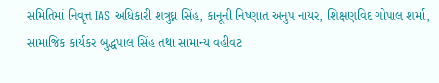સમિતિમાં નિવૃત્ત IAS અધિકારી શત્રુઘ્ન સિંહ, કાનૂની નિષ્ણાત અનુપ નાયર, શિક્ષણવિદ ગોપાલ શર્મા, સામાજિક કાર્યકર બુદ્ધપાલ સિંહ તથા સામાન્ય વહીવટ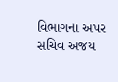વિભાગના અપર સચિવ અજય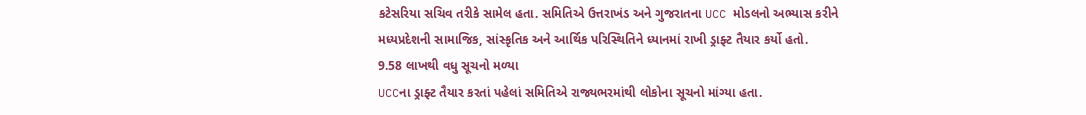કટેસરિયા સચિવ તરીકે સામેલ હતા. સમિતિએ ઉત્તરાખંડ અને ગુજરાતના UCC મોડલનો અભ્યાસ કરીને મધ્યપ્રદેશની સામાજિક, સાંસ્કૃતિક અને આર્થિક પરિસ્થિતિને ધ્યાનમાં રાખી ડ્રાફ્ટ તૈયાર કર્યો હતો.
9.58 લાખથી વધુ સૂચનો મળ્યા
UCCના ડ્રાફ્ટ તૈયાર કરતાં પહેલાં સમિતિએ રાજ્યભરમાંથી લોકોના સૂચનો માંગ્યા હતા.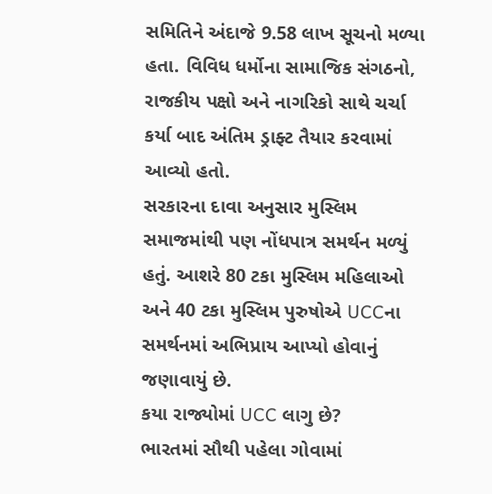સમિતિને અંદાજે 9.58 લાખ સૂચનો મળ્યા હતા. વિવિધ ધર્મોના સામાજિક સંગઠનો, રાજકીય પક્ષો અને નાગરિકો સાથે ચર્ચા કર્યા બાદ અંતિમ ડ્રાફ્ટ તૈયાર કરવામાં આવ્યો હતો.
સરકારના દાવા અનુસાર મુસ્લિમ સમાજમાંથી પણ નોંધપાત્ર સમર્થન મળ્યું હતું. આશરે 80 ટકા મુસ્લિમ મહિલાઓ અને 40 ટકા મુસ્લિમ પુરુષોએ UCCના સમર્થનમાં અભિપ્રાય આપ્યો હોવાનું જણાવાયું છે.
કયા રાજ્યોમાં UCC લાગુ છે?
ભારતમાં સૌથી પહેલા ગોવામાં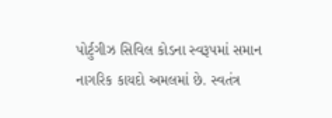પોર્ટુગીઝ સિવિલ કોડના સ્વરૂપમાં સમાન નાગરિક કાયદો અમલમાં છે. સ્વતંત્ર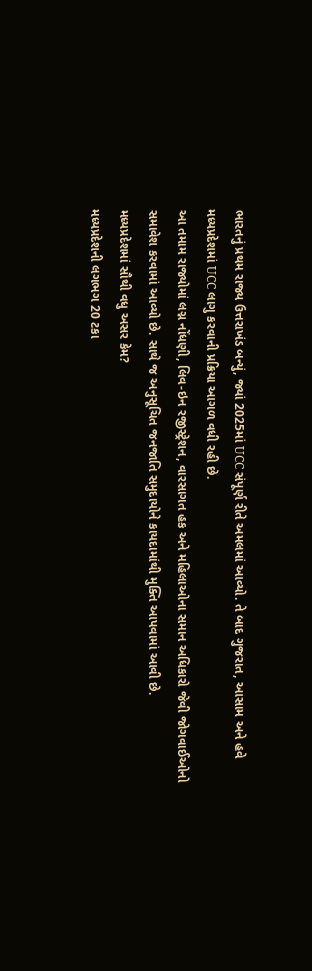ભારતનું પ્રથમ રાજ્ય ઉત્તરાખંડ બન્યું, જ્યાં 2025માં UCC સંપૂર્ણ રીતે અમલમાં આવ્યો. તે બાદ ગુજરાત, આસામ અને હવે મધ્યપ્રદેશમાં UCC લાગુ કરવાની પ્રક્રિયા આગળ વધી રહી છે.
આ તમામ રાજ્યોમાં લગ્ન નોંધણી, લિવ-ઇન રજીસ્ટ્રેશન, વારસાગત હક અને મહિલાઓના સમાન અધિકારો જેવી જોગવાઈઓનો સમાવેશ કરવામાં આવ્યો છે. સાથે જ અનુસૂચિત જનજાતિ સમુદાયોને કાયદામાંથી મુક્તિ આપવામાં આવી છે.
મધ્યપ્રદેશમાં સૌથી વધુ અસર કેમ?
મધ્યપ્રદેશની લગભગ 20 ટકા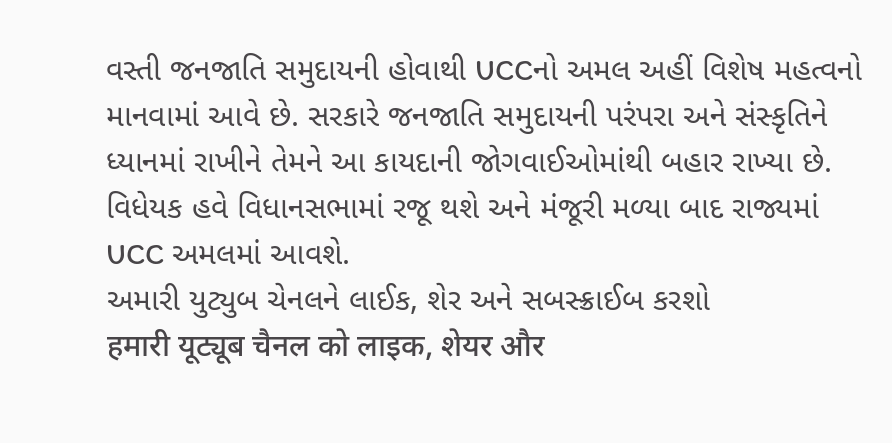વસ્તી જનજાતિ સમુદાયની હોવાથી UCCનો અમલ અહીં વિશેષ મહત્વનો માનવામાં આવે છે. સરકારે જનજાતિ સમુદાયની પરંપરા અને સંસ્કૃતિને ધ્યાનમાં રાખીને તેમને આ કાયદાની જોગવાઈઓમાંથી બહાર રાખ્યા છે.
વિધેયક હવે વિધાનસભામાં રજૂ થશે અને મંજૂરી મળ્યા બાદ રાજ્યમાં UCC અમલમાં આવશે.
અમારી યુટ્યુબ ચેનલને લાઈક, શેર અને સબસ્ક્રાઈબ કરશો
हमारी यूट्यूब चैनल को लाइक, शेयर और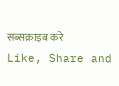सब्सक्राइब करे
Like, Share and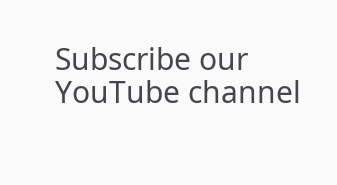Subscribe our YouTube channel